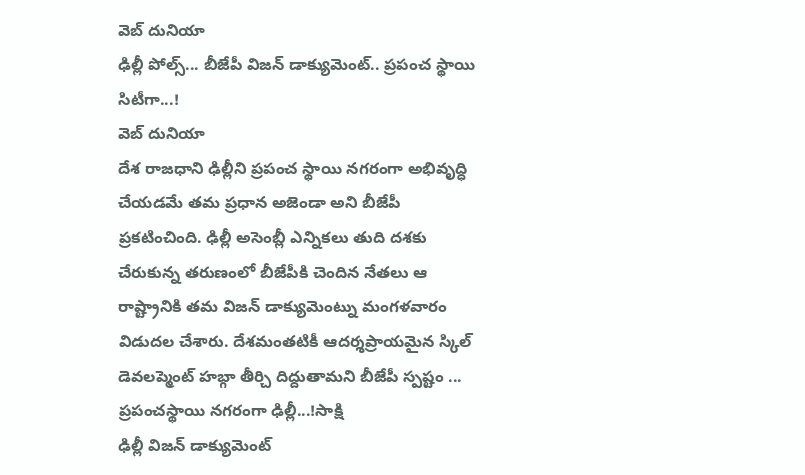వెబ్ దునియా
ఢిల్లీ పోల్స్... బీజేపీ విజన్ డాక్యుమెంట్.. ప్రపంచ స్థాయి సిటీగా...!
వెబ్ దునియా
దేశ రాజధాని ఢిల్లీని ప్రపంచ స్థాయి నగరంగా అభివృద్ధి చేయడమే తమ ప్రధాన అజెండా అని బీజేపీ ప్రకటించింది. ఢిల్లీ అసెంబ్లీ ఎన్నికలు తుది దశకు చేరుకున్న తరుణంలో బీజేపీకి చెందిన నేతలు ఆ రాష్ట్రానికి తమ విజన్ డాక్యుమెంట్ను మంగళవారం విడుదల చేశారు. దేశమంతటికీ ఆదర్శప్రాయమైన స్కిల్ డెవలప్మెంట్ హబ్గా తీర్చి దిద్దుతామని బీజేపీ స్పష్టం ...
ప్రపంచస్థాయి నగరంగా ఢిల్లీ...!సాక్షి
ఢిల్లీ విజన్ డాక్యుమెంట్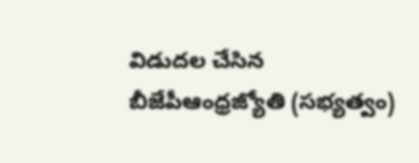విడుదల చేసిన బీజేపీఆంధ్రజ్యోతి (సభ్యత్వం)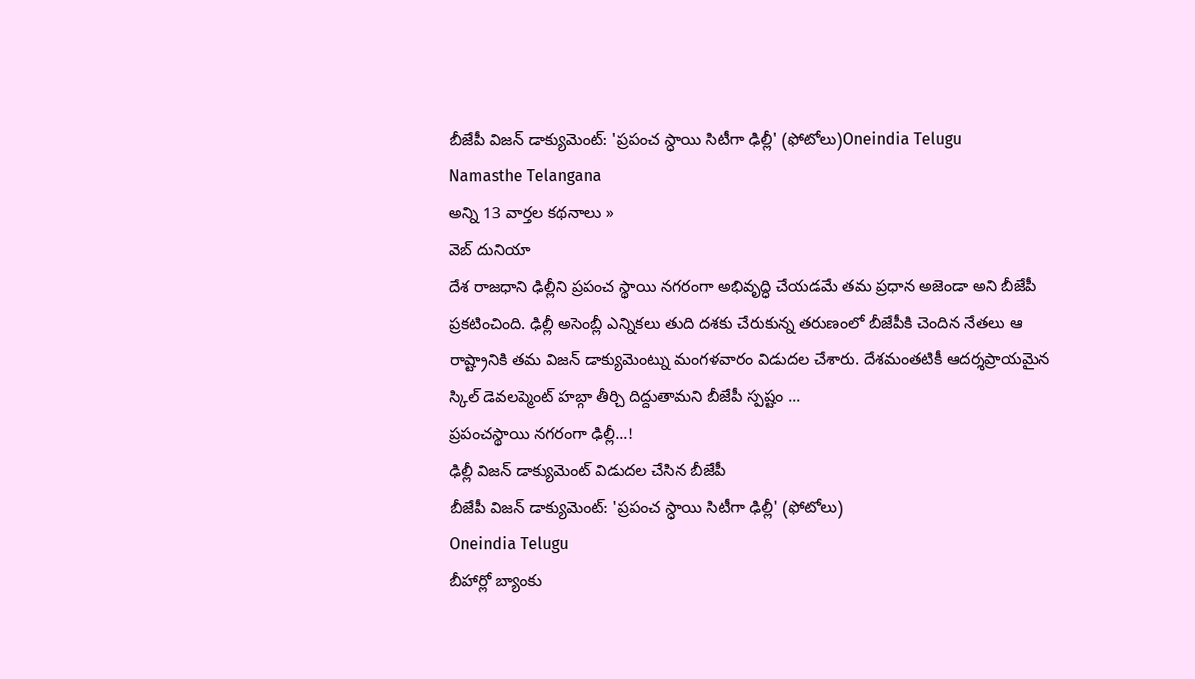బీజేపీ విజన్ డాక్యుమెంట్: 'ప్రపంచ స్ధాయి సిటీగా ఢిల్లీ' (ఫోటోలు)Oneindia Telugu
Namasthe Telangana
అన్ని 13 వార్తల కథనాలు »
వెబ్ దునియా
దేశ రాజధాని ఢిల్లీని ప్రపంచ స్థాయి నగరంగా అభివృద్ధి చేయడమే తమ ప్రధాన అజెండా అని బీజేపీ ప్రకటించింది. ఢిల్లీ అసెంబ్లీ ఎన్నికలు తుది దశకు చేరుకున్న తరుణంలో బీజేపీకి చెందిన నేతలు ఆ రాష్ట్రానికి తమ విజన్ డాక్యుమెంట్ను మంగళవారం విడుదల చేశారు. దేశమంతటికీ ఆదర్శప్రాయమైన స్కిల్ డెవలప్మెంట్ హబ్గా తీర్చి దిద్దుతామని బీజేపీ స్పష్టం ...
ప్రపంచస్థాయి నగరంగా ఢిల్లీ...!
ఢిల్లీ విజన్ డాక్యుమెంట్ విడుదల చేసిన బీజేపీ
బీజేపీ విజన్ డాక్యుమెంట్: 'ప్రపంచ స్ధాయి సిటీగా ఢిల్లీ' (ఫోటోలు)
Oneindia Telugu
బీహార్లో బ్యాంకు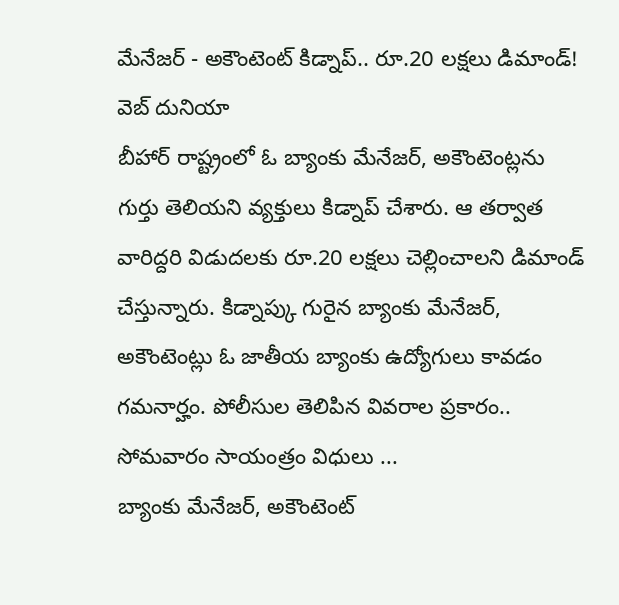మేనేజర్ - అకౌంటెంట్ కిడ్నాప్.. రూ.20 లక్షలు డిమాండ్!
వెబ్ దునియా
బీహార్ రాష్ట్రంలో ఓ బ్యాంకు మేనేజర్, అకౌంటెంట్లను గుర్తు తెలియని వ్యక్తులు కిడ్నాప్ చేశారు. ఆ తర్వాత వారిద్దరి విడుదలకు రూ.20 లక్షలు చెల్లించాలని డిమాండ్ చేస్తున్నారు. కిడ్నాప్కు గురైన బ్యాంకు మేనేజర్, అకౌంటెంట్లు ఓ జాతీయ బ్యాంకు ఉద్యోగులు కావడం గమనార్హం. పోలీసుల తెలిపిన వివరాల ప్రకారం.. సోమవారం సాయంత్రం విధులు ...
బ్యాంకు మేనేజర్, అకౌంటెంట్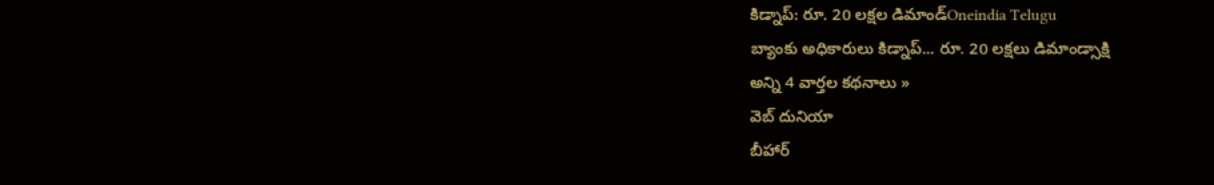కిడ్నాప్: రూ. 20 లక్షల డిమాండ్Oneindia Telugu
బ్యాంకు అధికారులు కిడ్నాప్... రూ. 20 లక్షలు డిమాండ్సాక్షి
అన్ని 4 వార్తల కథనాలు »
వెబ్ దునియా
బీహార్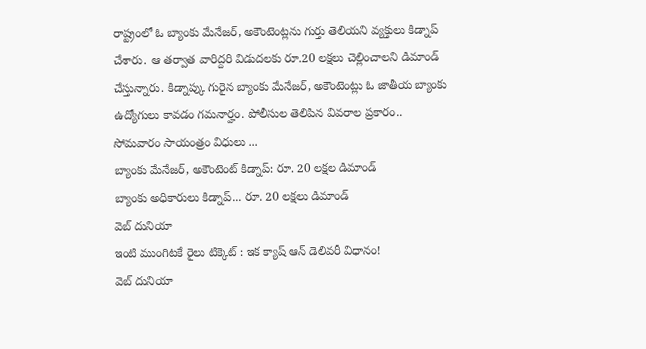రాష్ట్రంలో ఓ బ్యాంకు మేనేజర్, అకౌంటెంట్లను గుర్తు తెలియని వ్యక్తులు కిడ్నాప్ చేశారు. ఆ తర్వాత వారిద్దరి విడుదలకు రూ.20 లక్షలు చెల్లించాలని డిమాండ్ చేస్తున్నారు. కిడ్నాప్కు గురైన బ్యాంకు మేనేజర్, అకౌంటెంట్లు ఓ జాతీయ బ్యాంకు ఉద్యోగులు కావడం గమనార్హం. పోలీసుల తెలిపిన వివరాల ప్రకారం.. సోమవారం సాయంత్రం విధులు ...
బ్యాంకు మేనేజర్, అకౌంటెంట్ కిడ్నాప్: రూ. 20 లక్షల డిమాండ్
బ్యాంకు అధికారులు కిడ్నాప్... రూ. 20 లక్షలు డిమాండ్
వెబ్ దునియా
ఇంటి ముంగిటకే రైలు టిక్కెట్ : ఇక క్యాష్ ఆన్ డెలివరీ విధానం!
వెబ్ దునియా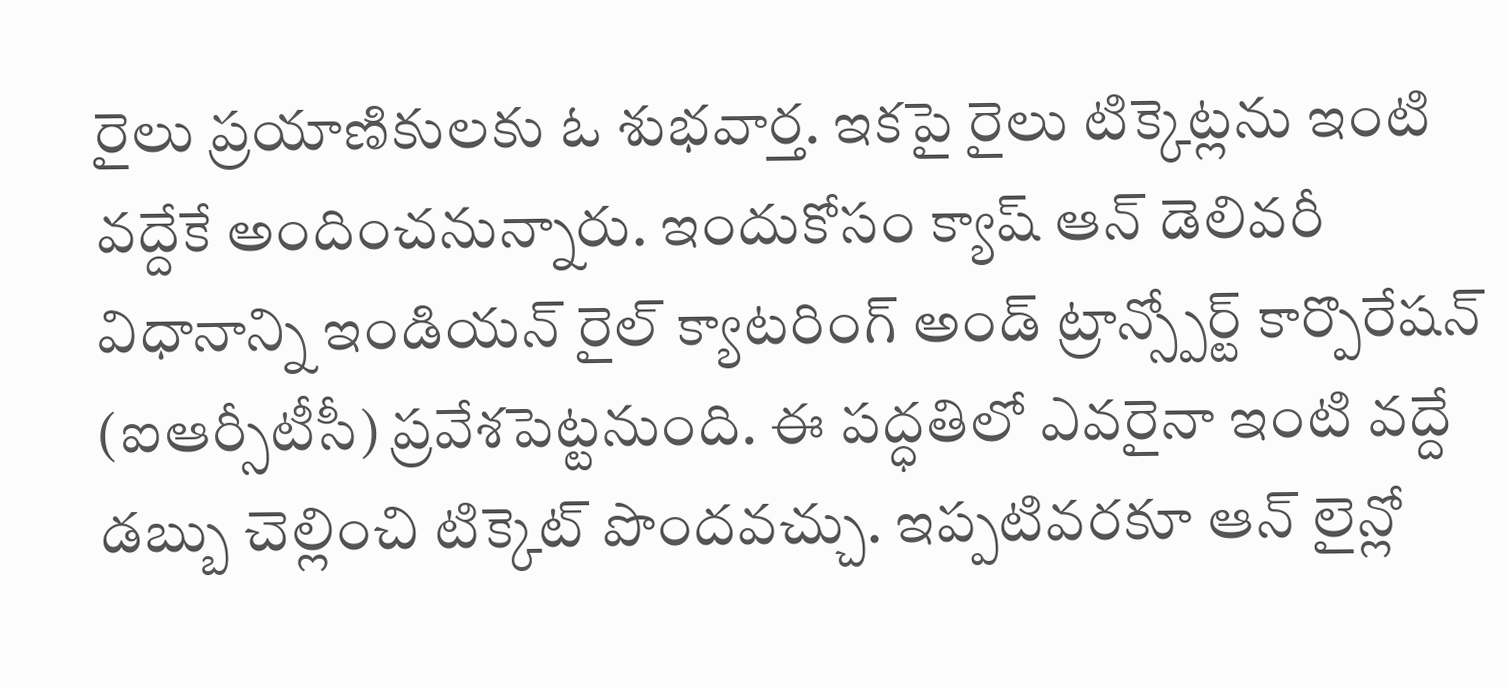రైలు ప్రయాణికులకు ఓ శుభవార్త. ఇకపై రైలు టిక్కెట్లను ఇంటి వద్దేకే అందించనున్నారు. ఇందుకోసం క్యాష్ ఆన్ డెలివరీ విధానాన్ని ఇండియన్ రైల్ క్యాటరింగ్ అండ్ ట్రాన్స్పోర్ట్ కార్పొరేషన్ (ఐఆర్సీటీసీ) ప్రవేశపెట్టనుంది. ఈ పద్ధతిలో ఎవరైనా ఇంటి వద్దే డబ్బు చెల్లించి టిక్కెట్ పొందవచ్చు. ఇప్పటివరకూ ఆన్ లైన్లో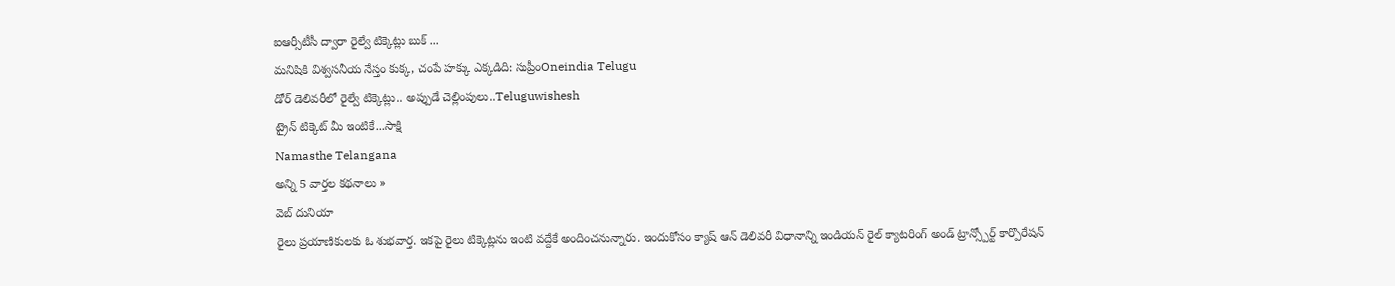ఐఆర్సీటీసీ ద్వారా రైల్వే టిక్కెట్లు బుక్ ...
మనిషికి విశ్వసనీయ నేస్తం కుక్క, చంపే హక్కు ఎక్కడిది: సుప్రీంOneindia Telugu
డోర్ డెలివరీలో రైల్వే టిక్కెట్లు.. అప్పుడే చెల్లింపులు..Teluguwishesh
ట్రైన్ టిక్కెట్ మీ ఇంటికే...సాక్షి
Namasthe Telangana
అన్ని 5 వార్తల కథనాలు »
వెబ్ దునియా
రైలు ప్రయాణికులకు ఓ శుభవార్త. ఇకపై రైలు టిక్కెట్లను ఇంటి వద్దేకే అందించనున్నారు. ఇందుకోసం క్యాష్ ఆన్ డెలివరీ విధానాన్ని ఇండియన్ రైల్ క్యాటరింగ్ అండ్ ట్రాన్స్పోర్ట్ కార్పొరేషన్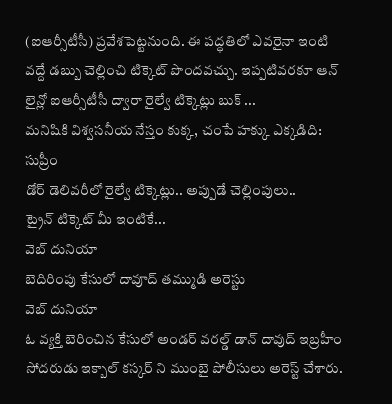(ఐఆర్సీటీసీ) ప్రవేశపెట్టనుంది. ఈ పద్ధతిలో ఎవరైనా ఇంటి వద్దే డబ్బు చెల్లించి టిక్కెట్ పొందవచ్చు. ఇప్పటివరకూ ఆన్ లైన్లో ఐఆర్సీటీసీ ద్వారా రైల్వే టిక్కెట్లు బుక్ ...
మనిషికి విశ్వసనీయ నేస్తం కుక్క, చంపే హక్కు ఎక్కడిది: సుప్రీం
డోర్ డెలివరీలో రైల్వే టిక్కెట్లు.. అప్పుడే చెల్లింపులు..
ట్రైన్ టిక్కెట్ మీ ఇంటికే...
వెబ్ దునియా
బెదిరింపు కేసులో దావూద్ తమ్ముడి అరెస్టు
వెబ్ దునియా
ఓ వ్యక్తి బెరించిన కేసులో అండర్ వరల్డ్ డాన్ దావుద్ ఇబ్రహీం సోదరుడు ఇక్బాల్ కస్కర్ ని ముంబై పోలీసులు అరెస్ట్ చేశారు.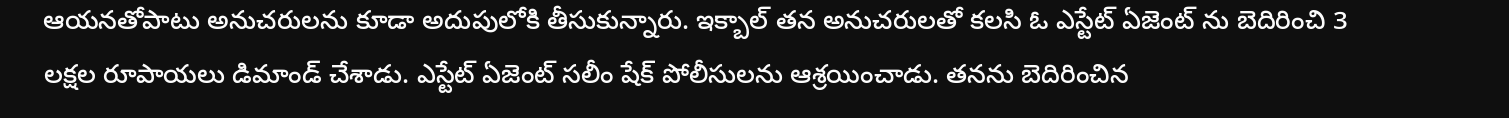ఆయనతోపాటు అనుచరులను కూడా అదుపులోకి తీసుకున్నారు. ఇక్బాల్ తన అనుచరులతో కలసి ఓ ఎస్టేట్ ఏజెంట్ ను బెదిరించి 3 లక్షల రూపాయలు డిమాండ్ చేశాడు. ఎస్టేట్ ఏజెంట్ సలీం షేక్ పోలీసులను ఆశ్రయించాడు. తనను బెదిరించిన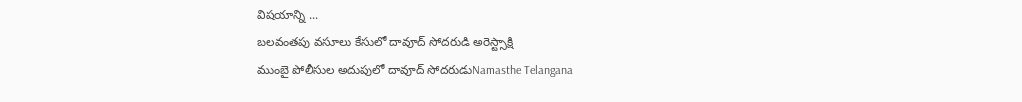విషయాన్ని ...
బలవంతపు వసూలు కేసులో దావూద్ సోదరుడి అరెస్ట్సాక్షి
ముంబై పోలీసుల అదుపులో దావూద్ సోదరుడుNamasthe Telangana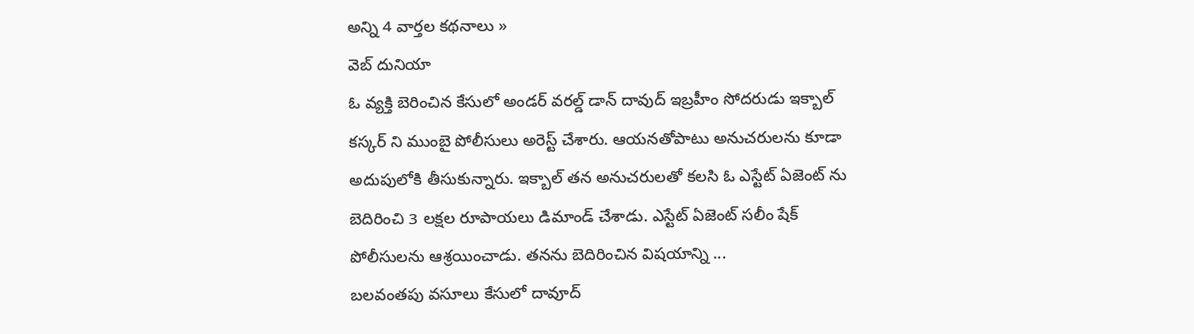అన్ని 4 వార్తల కథనాలు »
వెబ్ దునియా
ఓ వ్యక్తి బెరించిన కేసులో అండర్ వరల్డ్ డాన్ దావుద్ ఇబ్రహీం సోదరుడు ఇక్బాల్ కస్కర్ ని ముంబై పోలీసులు అరెస్ట్ చేశారు. ఆయనతోపాటు అనుచరులను కూడా అదుపులోకి తీసుకున్నారు. ఇక్బాల్ తన అనుచరులతో కలసి ఓ ఎస్టేట్ ఏజెంట్ ను బెదిరించి 3 లక్షల రూపాయలు డిమాండ్ చేశాడు. ఎస్టేట్ ఏజెంట్ సలీం షేక్ పోలీసులను ఆశ్రయించాడు. తనను బెదిరించిన విషయాన్ని ...
బలవంతపు వసూలు కేసులో దావూద్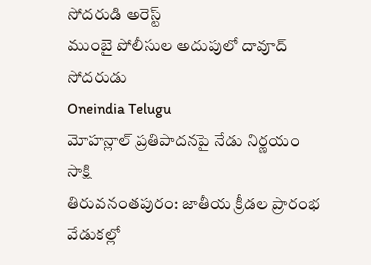సోదరుడి అరెస్ట్
ముంబై పోలీసుల అదుపులో దావూద్ సోదరుడు
Oneindia Telugu
మోహన్లాల్ ప్రతిపాదనపై నేడు నిర్ణయం
సాక్షి
తిరువనంతపురం: జాతీయ క్రీడల ప్రారంభ వేడుకల్లో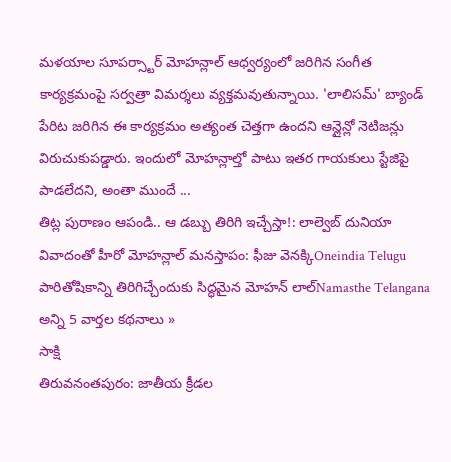మళయాల సూపర్స్టార్ మోహన్లాల్ ఆధ్వర్యంలో జరిగిన సంగీత కార్యక్రమంపై సర్వత్రా విమర్శలు వ్యక్తమవుతున్నాయి. 'లాలిసమ్' బ్యాండ్ పేరిట జరిగిన ఈ కార్యక్రమం అత్యంత చెత్తగా ఉందని ఆన్లైన్లో నెటిజన్లు విరుచుకుపడ్డారు. ఇందులో మోహన్లాల్తో పాటు ఇతర గాయకులు స్టేజిపై పాడలేదని, అంతా ముందే ...
తిట్ల పురాణం ఆపండి.. ఆ డబ్బు తిరిగి ఇచ్చేస్తా!: లాల్వెబ్ దునియా
వివాదంతో హీరో మోహన్లాల్ మనస్తాపం: ఫీజు వెనక్కిOneindia Telugu
పారితోషికాన్ని తిరిగిచ్చేందుకు సిద్ధమైన మోహన్ లాల్Namasthe Telangana
అన్ని 5 వార్తల కథనాలు »
సాక్షి
తిరువనంతపురం: జాతీయ క్రీడల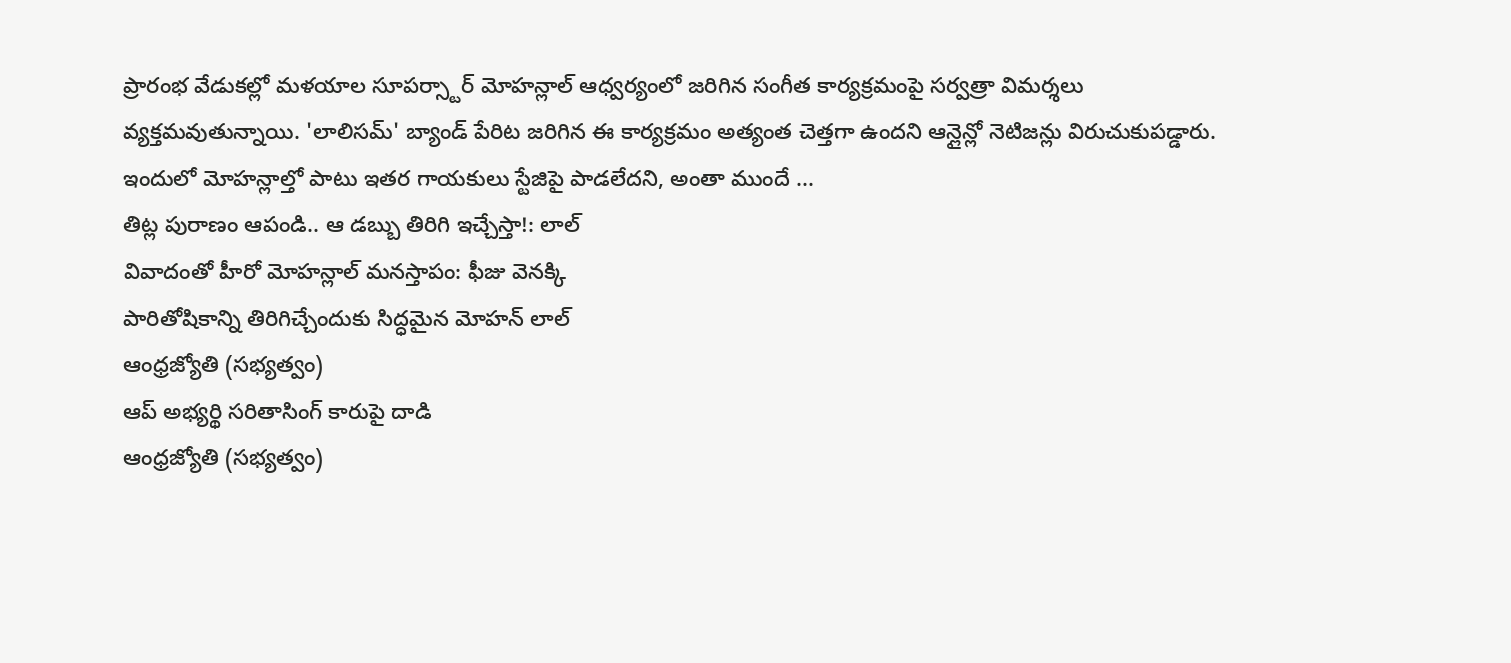ప్రారంభ వేడుకల్లో మళయాల సూపర్స్టార్ మోహన్లాల్ ఆధ్వర్యంలో జరిగిన సంగీత కార్యక్రమంపై సర్వత్రా విమర్శలు వ్యక్తమవుతున్నాయి. 'లాలిసమ్' బ్యాండ్ పేరిట జరిగిన ఈ కార్యక్రమం అత్యంత చెత్తగా ఉందని ఆన్లైన్లో నెటిజన్లు విరుచుకుపడ్డారు. ఇందులో మోహన్లాల్తో పాటు ఇతర గాయకులు స్టేజిపై పాడలేదని, అంతా ముందే ...
తిట్ల పురాణం ఆపండి.. ఆ డబ్బు తిరిగి ఇచ్చేస్తా!: లాల్
వివాదంతో హీరో మోహన్లాల్ మనస్తాపం: ఫీజు వెనక్కి
పారితోషికాన్ని తిరిగిచ్చేందుకు సిద్ధమైన మోహన్ లాల్
ఆంధ్రజ్యోతి (సభ్యత్వం)
ఆప్ అభ్యర్థి సరితాసింగ్ కారుపై దాడి
ఆంధ్రజ్యోతి (సభ్యత్వం)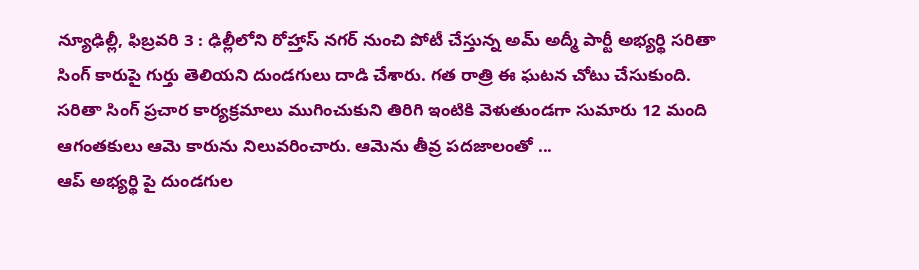న్యూఢిల్లీ, ఫిబ్రవరి 3 : ఢిల్లీలోని రోహ్తాస్ నగర్ నుంచి పోటీ చేస్తున్న అమ్ అద్మీ పార్టీ అభ్యర్థి సరితా సింగ్ కారుపై గుర్తు తెలియని దుండగులు దాడి చేశారు. గత రాత్రి ఈ ఘటన చోటు చేసుకుంది. సరితా సింగ్ ప్రచార కార్యక్రమాలు ముగించుకుని తిరిగి ఇంటికి వెళుతుండగా సుమారు 12 మంది ఆగంతకులు ఆమె కారును నిలువరించారు. ఆమెను తీవ్ర పదజాలంతో ...
ఆప్ అభ్యర్థి పై దుండగుల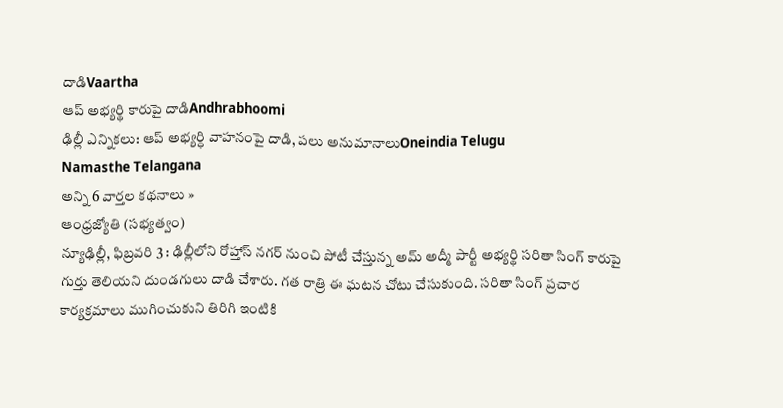దాడిVaartha
ఆప్ అభ్యర్థి కారుపై దాడిAndhrabhoomi
ఢిల్లీ ఎన్నికలు: ఆప్ అభ్యర్ధి వాహనంపై దాడి, పలు అనుమానాలుOneindia Telugu
Namasthe Telangana
అన్ని 6 వార్తల కథనాలు »
ఆంధ్రజ్యోతి (సభ్యత్వం)
న్యూఢిల్లీ, ఫిబ్రవరి 3 : ఢిల్లీలోని రోహ్తాస్ నగర్ నుంచి పోటీ చేస్తున్న అమ్ అద్మీ పార్టీ అభ్యర్థి సరితా సింగ్ కారుపై గుర్తు తెలియని దుండగులు దాడి చేశారు. గత రాత్రి ఈ ఘటన చోటు చేసుకుంది. సరితా సింగ్ ప్రచార కార్యక్రమాలు ముగించుకుని తిరిగి ఇంటికి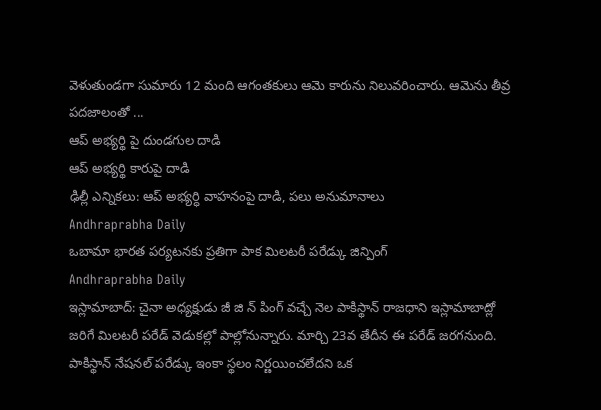వెళుతుండగా సుమారు 12 మంది ఆగంతకులు ఆమె కారును నిలువరించారు. ఆమెను తీవ్ర పదజాలంతో ...
ఆప్ అభ్యర్థి పై దుండగుల దాడి
ఆప్ అభ్యర్థి కారుపై దాడి
ఢిల్లీ ఎన్నికలు: ఆప్ అభ్యర్ధి వాహనంపై దాడి, పలు అనుమానాలు
Andhraprabha Daily
ఒబామా భారత పర్యటనకు ప్రతిగా పాక మిలటరీ పరేడ్కు జిన్పింగ్
Andhraprabha Daily
ఇస్లామాబాద్: చైనా అధ్యక్షుడు జీ జి న్ పింగ్ వచ్చే నెల పాకిస్థాన్ రాజధాని ఇస్లామాబాద్లో జరిగే మిలటరీ పరేడ్ వెడుకల్లో పాల్లోనున్నారు. మార్చి 23వ తేదీన ఈ పరేడ్ జరగనుంది. పాకిస్థాన్ నేషనల్ పరేడ్కు ఇంకా స్థలం నిర్ణయించలేదని ఒక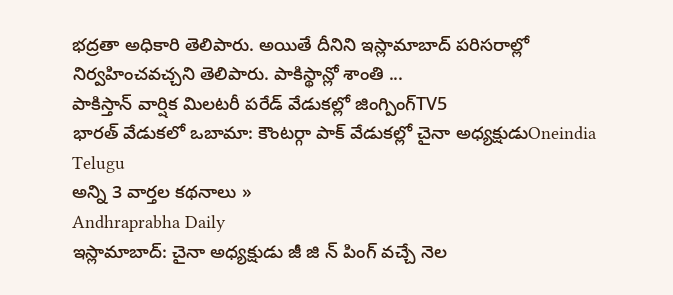భద్రతా అధికారి తెలిపారు. అయితే దీనిని ఇస్లామాబాద్ పరిసరాల్లో నిర్వహించవచ్చని తెలిపారు. పాకిస్థాన్లో శాంతి ...
పాకిస్తాన్ వార్షిక మిలటరీ పరేడ్ వేడుకల్లో జింగ్పింగ్TV5
భారత్ వేడుకలో ఒబామా: కౌంటర్గా పాక్ వేడుకల్లో చైనా అధ్యక్షుడుOneindia Telugu
అన్ని 3 వార్తల కథనాలు »
Andhraprabha Daily
ఇస్లామాబాద్: చైనా అధ్యక్షుడు జీ జి న్ పింగ్ వచ్చే నెల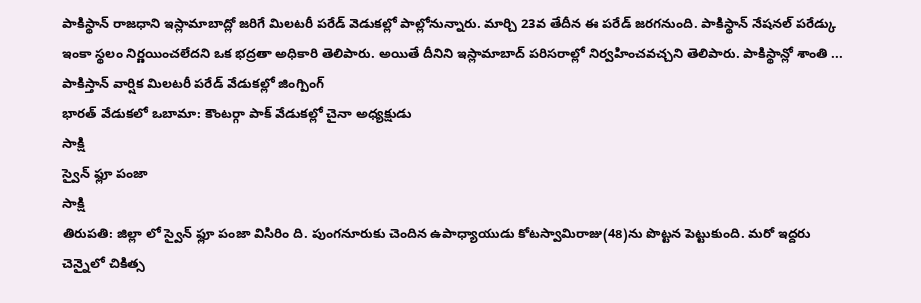పాకిస్థాన్ రాజధాని ఇస్లామాబాద్లో జరిగే మిలటరీ పరేడ్ వెడుకల్లో పాల్లోనున్నారు. మార్చి 23వ తేదీన ఈ పరేడ్ జరగనుంది. పాకిస్థాన్ నేషనల్ పరేడ్కు ఇంకా స్థలం నిర్ణయించలేదని ఒక భద్రతా అధికారి తెలిపారు. అయితే దీనిని ఇస్లామాబాద్ పరిసరాల్లో నిర్వహించవచ్చని తెలిపారు. పాకిస్థాన్లో శాంతి ...
పాకిస్తాన్ వార్షిక మిలటరీ పరేడ్ వేడుకల్లో జింగ్పింగ్
భారత్ వేడుకలో ఒబామా: కౌంటర్గా పాక్ వేడుకల్లో చైనా అధ్యక్షుడు
సాక్షి
స్వైన్ ఫ్లూ పంజా
సాక్షి
తిరుపతి: జిల్లా లో స్వైన్ ఫ్లూ పంజా విసిరిం ది. పుంగనూరుకు చెందిన ఉపాధ్యాయుడు కోటస్వామిరాజు(48)ను పొట్టన పెట్టుకుంది. మరో ఇద్దరు చెన్నైలో చికిత్స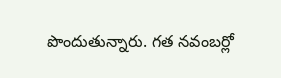పొందుతున్నారు. గత నవంబర్లో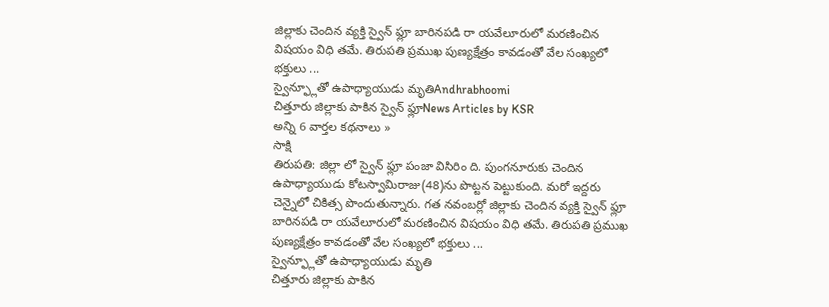జిల్లాకు చెందిన వ్యక్తి స్వైన్ ఫ్లూ బారినపడి రా యవేలూరులో మరణించిన విషయం విధి తమే. తిరుపతి ప్రముఖ పుణ్యక్షేత్రం కావడంతో వేల సంఖ్యలో భక్తులు ...
స్వైన్ఫ్లూతో ఉపాధ్యాయుడు మృతిAndhrabhoomi
చిత్తూరు జిల్లాకు పాకిన స్వైన్ ఫ్లూNews Articles by KSR
అన్ని 6 వార్తల కథనాలు »
సాక్షి
తిరుపతి: జిల్లా లో స్వైన్ ఫ్లూ పంజా విసిరిం ది. పుంగనూరుకు చెందిన ఉపాధ్యాయుడు కోటస్వామిరాజు(48)ను పొట్టన పెట్టుకుంది. మరో ఇద్దరు చెన్నైలో చికిత్స పొందుతున్నారు. గత నవంబర్లో జిల్లాకు చెందిన వ్యక్తి స్వైన్ ఫ్లూ బారినపడి రా యవేలూరులో మరణించిన విషయం విధి తమే. తిరుపతి ప్రముఖ పుణ్యక్షేత్రం కావడంతో వేల సంఖ్యలో భక్తులు ...
స్వైన్ఫ్లూతో ఉపాధ్యాయుడు మృతి
చిత్తూరు జిల్లాకు పాకిన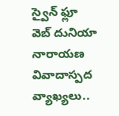స్వైన్ ఫ్లూ
వెబ్ దునియా
నారాయణ వివాదాస్పద వ్యాఖ్యలు..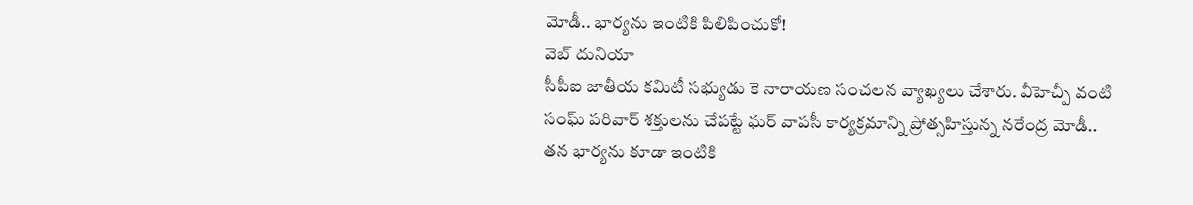మోడీ.. భార్యను ఇంటికి పిలిపించుకో!
వెబ్ దునియా
సీపీఐ జాతీయ కమిటీ సభ్యుడు కె నారాయణ సంచలన వ్యాఖ్యలు చేశారు. వీహెచ్పీ వంటి సంఘ్ పరివార్ శక్తులను చేపట్టే ఘర్ వాపసీ కార్యక్రమాన్ని ప్రోత్సహిస్తున్న నరేంద్ర మోడీ.. తన భార్యను కూడా ఇంటికి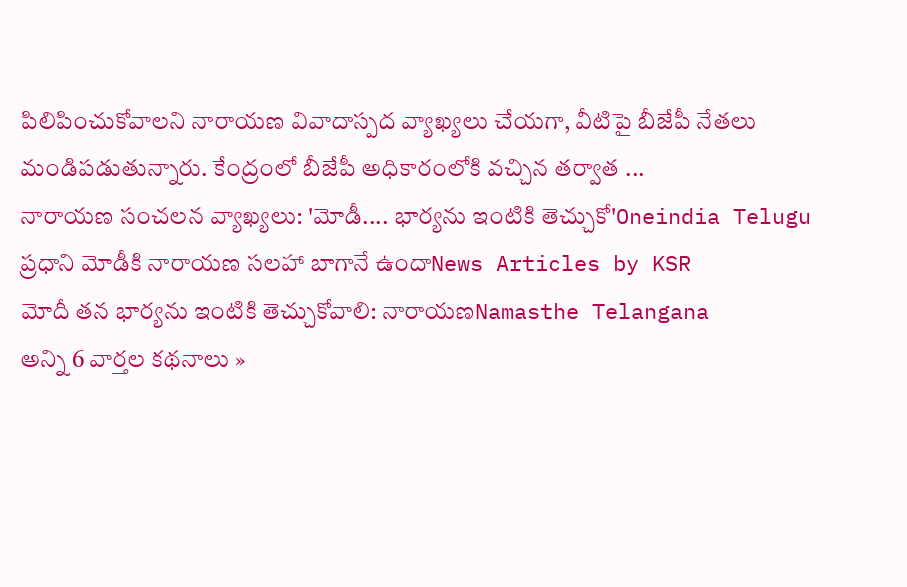పిలిపించుకోవాలని నారాయణ వివాదాస్పద వ్యాఖ్యలు చేయగా, వీటిపై బీజేపీ నేతలు మండిపడుతున్నారు. కేంద్రంలో బీజేపీ అధికారంలోకి వచ్చిన తర్వాత ...
నారాయణ సంచలన వ్యాఖ్యలు: 'మోడీ.... భార్యను ఇంటికి తెచ్చుకో'Oneindia Telugu
ప్రధాని మోడీకి నారాయణ సలహా బాగానే ఉందాNews Articles by KSR
మోదీ తన భార్యను ఇంటికి తెచ్చుకోవాలి: నారాయణNamasthe Telangana
అన్ని 6 వార్తల కథనాలు »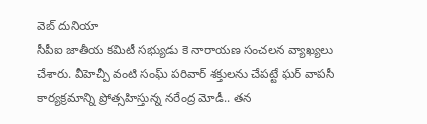వెబ్ దునియా
సీపీఐ జాతీయ కమిటీ సభ్యుడు కె నారాయణ సంచలన వ్యాఖ్యలు చేశారు. వీహెచ్పీ వంటి సంఘ్ పరివార్ శక్తులను చేపట్టే ఘర్ వాపసీ కార్యక్రమాన్ని ప్రోత్సహిస్తున్న నరేంద్ర మోడీ.. తన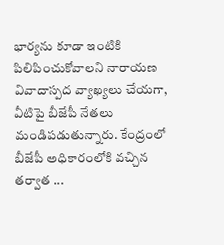భార్యను కూడా ఇంటికి పిలిపించుకోవాలని నారాయణ వివాదాస్పద వ్యాఖ్యలు చేయగా, వీటిపై బీజేపీ నేతలు మండిపడుతున్నారు. కేంద్రంలో బీజేపీ అధికారంలోకి వచ్చిన తర్వాత ...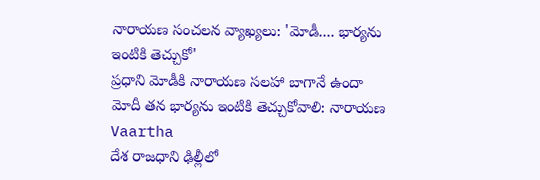నారాయణ సంచలన వ్యాఖ్యలు: 'మోడీ.... భార్యను ఇంటికి తెచ్చుకో'
ప్రధాని మోడీకి నారాయణ సలహా బాగానే ఉందా
మోదీ తన భార్యను ఇంటికి తెచ్చుకోవాలి: నారాయణ
Vaartha
దేశ రాజధాని ఢిల్లీలో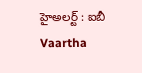హైఅలర్ట్ : ఐబీ
Vaartha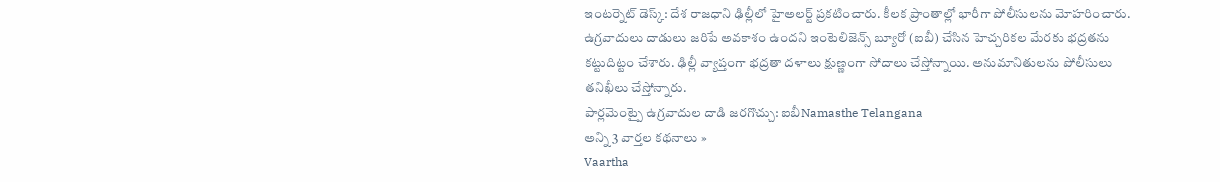ఇంటర్నెట్ డెస్క్: దేశ రాజధాని ఢిల్లీలో హైఅలర్ట్ ప్రకటించారు. కీలక ప్రాంతాల్లో భారీగా పోలీసులను మోహరించారు. ఉగ్రవాదులు దాడులు జరిపే అవకాశం ఉందని ఇంటెలిజెన్స్ బ్యూరో (ఐబీ) చేసిన హెచ్చరికల మేరకు భద్రతను కట్టుదిట్టం చేశారు. ఢిల్లీ వ్యాప్తంగా భద్రతా దళాలు క్షుణ్ణంగా సోదాలు చేస్తోన్నాయి. అనుమానితులను పోలీసులు తనిఖీలు చేస్తోన్నారు.
పార్లమెంట్పై ఉగ్రవాదుల దాడి జరగొచ్చు: ఐబీNamasthe Telangana
అన్ని 3 వార్తల కథనాలు »
Vaartha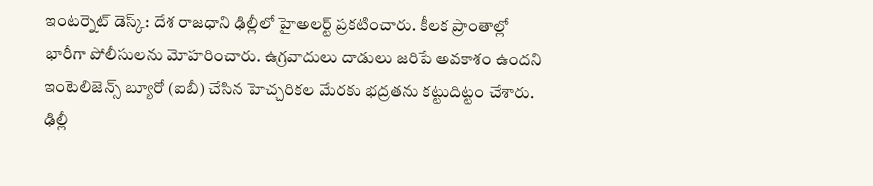ఇంటర్నెట్ డెస్క్: దేశ రాజధాని ఢిల్లీలో హైఅలర్ట్ ప్రకటించారు. కీలక ప్రాంతాల్లో భారీగా పోలీసులను మోహరించారు. ఉగ్రవాదులు దాడులు జరిపే అవకాశం ఉందని ఇంటెలిజెన్స్ బ్యూరో (ఐబీ) చేసిన హెచ్చరికల మేరకు భద్రతను కట్టుదిట్టం చేశారు. ఢిల్లీ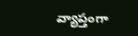వ్యాప్తంగా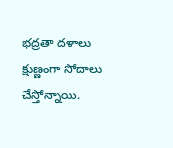భద్రతా దళాలు క్షుణ్ణంగా సోదాలు చేస్తోన్నాయి.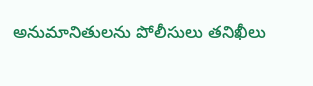అనుమానితులను పోలీసులు తనిఖీలు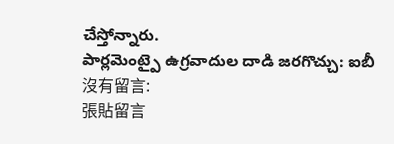చేస్తోన్నారు.
పార్లమెంట్పై ఉగ్రవాదుల దాడి జరగొచ్చు: ఐబీ
沒有留言:
張貼留言